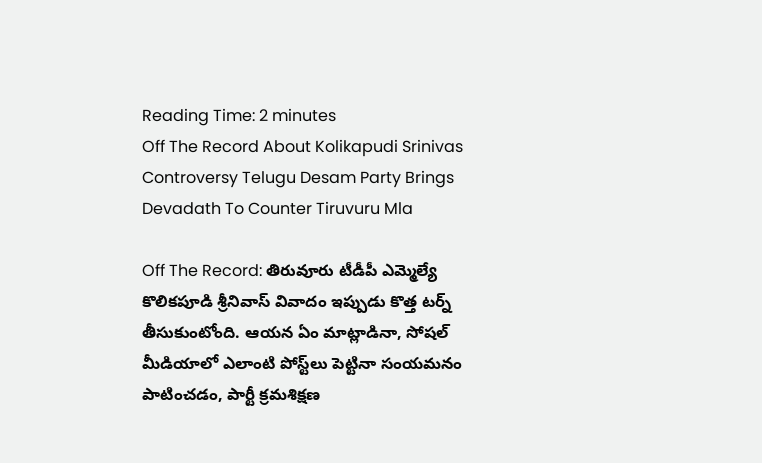Reading Time: 2 minutes
Off The Record About Kolikapudi Srinivas Controversy Telugu Desam Party Brings Devadath To Counter Tiruvuru Mla

Off The Record: తిరువూరు టీడీపీ ఎమ్మెల్యే కొలికపూడి శ్రీనివాస్ వివాదం ఇప్పుడు కొత్త టర్న్ తీసుకుంటోంది. ఆయన ఏం మాట్లాడినా, సోషల్‌ మీడియాలో ఎలాంటి పోస్ట్‌లు పెట్టినా సంయమనం పాటించడం, పార్టీ క్రమశిక్షణ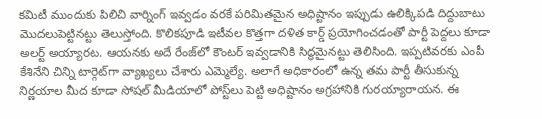కమిటీ ముందుకు పిలిచి వార్నింగ్‌ ఇవ్వడం వరకే పరిమితమైన అధిష్టానం ఇప్పుడు ఉలిక్కిపడి దిద్దుబాటు మొదలుపెట్టినట్టు తెలుస్తోంది. కొలికపూడి ఇటీవల కొత్తగా దళిత కార్డ్‌ ప్రయోగించడంతో పార్టీ పెద్దలు కూడా అలర్ట్‌ అయ్యారట. ఆయనకు అదే రేంజ్‌లో కౌంటర్ ఇవ్వడానికి సిద్ధమైనట్టు తెలిసింది. ఇప్పటివరకు ఎంపీ కేశినేని చిన్ని టార్గెట్‌గా వ్యాఖ్యలు చేశారు ఎమ్మెల్యే. అలాగే అధికారంలో ఉన్న తమ పార్టీ తీసుకున్న నిర్ణయాల మీద కూడా సోషల్ మీడియాలో పోస్ట్‌లు పెట్టి అధిష్టానం అగ్రహానికి గురయ్యారాయన. ఈ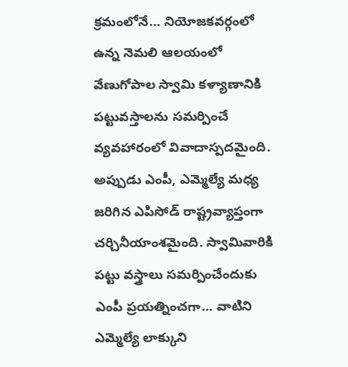క్రమంలోనే… నియోజకవర్గంలో ఉన్న నెమలి ఆలయంలో వేణుగోపాల స్వామి కళ్యాణానికి పట్టువస్తాలను సమర్పించే వ్యవహారంలో వివాదాస్పదమైంది. అప్పుడు ఎంపీ, ఎమ్మెల్యే మధ్య జరిగిన ఎపిసోడ్ రాష్ట్రవ్యాప్తంగా చర్చినీయాంశమైంది. స్వామివారికి పట్టు వస్త్రాలు సమర్పించేందుకు ఎంపీ ప్రయత్నించగా… వాటిని ఎమ్మెల్యే లాక్కుని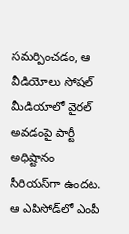సమర్పించడం, ఆ వీడియోలు సోషల్ మీడియాలో వైరల్ అవడంపై పార్టీ అధిష్టానం సీరియస్‌గా ఉందట. ఆ ఎపిసోడ్‌లో ఎంపీ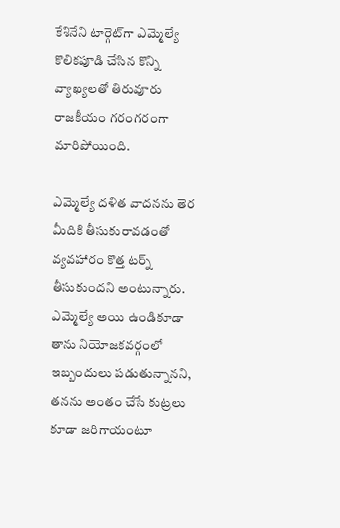కేశినేని టార్గెట్‌గా ఎమ్మెల్యే కొలికపూడి చేసిన కొన్ని వ్యాఖ్యలతో తిరువూరు రాజకీయం గరంగరంగా మారిపోయింది.

ఎమ్మెల్యే దళిత వాదనను తెర మీదికి తీసుకురావడంతో వ్యవహారం కొత్త టర్న్ తీసుకుందని అంటున్నారు. ఎమ్మెల్యే అయి ఉండికూడా తాను నియోజకవర్గంలో ఇబ్బందులు పడుతున్నానని, తనను అంతం చేసే కుట్రలు కూడా జరిగాయంటూ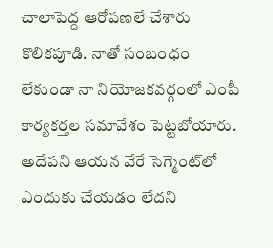చాలాపెద్ద ఆరోపణలే చేశారు కొలికపూడి. నాతో సంబంధం లేకుండా నా నియోజకవర్గంలో ఎంపీ కార్యకర్తల సమావేశం పెట్టబోయారు. అదేపని ఆయన వేరే సెగ్మెంట్‌లో ఎందుకు చేయడం లేదని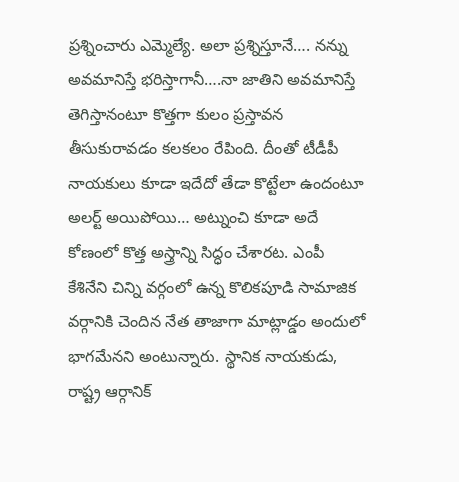ప్రశ్నించారు ఎమ్మెల్యే. అలా ప్రశ్నిస్తూనే…. నన్ను అవమానిస్తే భరిస్తాగానీ….నా జాతిని అవమానిస్తే తెగిస్తానంటూ కొత్తగా కులం ప్రస్తావన తీసుకురావడం కలకలం రేపింది. దీంతో టీడీపీ నాయకులు కూడా ఇదేదో తేడా కొట్టేలా ఉందంటూ అలర్ట్‌ అయిపోయి… అట్నుంచి కూడా అదే కోణంలో కొత్త అస్త్రాన్ని సిద్ధం చేశారట. ఎంపీ కేశినేని చిన్ని వర్గంలో ఉన్న కొలికపూడి సామాజిక వర్గానికి చెందిన నేత తాజాగా మాట్లాడ్డం అందులో భాగమేనని అంటున్నారు. స్థానిక నాయకుడు, రాష్ట్ర ఆర్గానిక్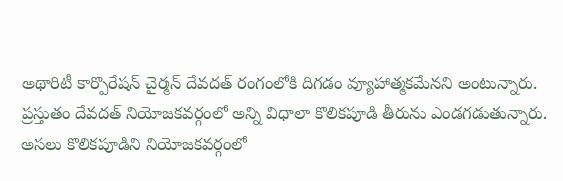అథారిటీ కార్పొరేషన్ చైర్మన్ దేవదత్ రంగంలోకి దిగడం వ్యూహాత్మకమేనని అంటున్నారు. ప్రస్తుతం దేవదత్‌ నియోజకవర్గంలో అన్ని విధాలా కొలికపూడి తీరును ఎండగడుతున్నారు. అసలు కొలికపూడిని నియోజకవర్గంలో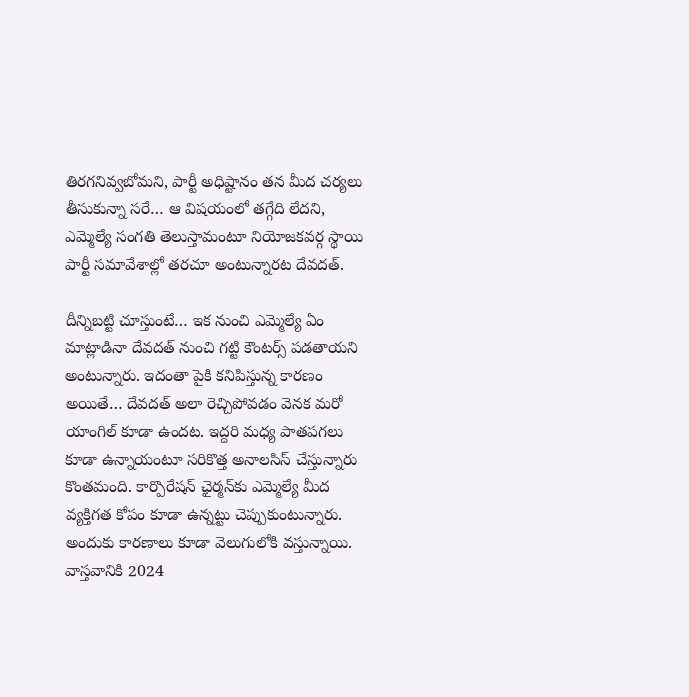తిరగనివ్వబోమని, పార్టీ అధిష్టానం తన మీద చర్యలు తీసుకున్నా సరే… ఆ విషయంలో తగ్గేది లేదని, ఎమ్మెల్యే సంగతి తెలుస్తామంటూ నియోజకవర్గ స్థాయి పార్టీ సమావేశాల్లో తరచూ అంటున్నారట దేవదత్.

దీన్నిబట్టి చూస్తుంటే… ఇక నుంచి ఎమ్మెల్యే ఏం మాట్లాడినా దేవదత్ నుంచి గట్టి కౌంటర్స్‌ పడతాయని అంటున్నారు. ఇదంతా పైకి కనిపిస్తున్న కారణం అయితే… దేవదత్‌ అలా రెచ్చిపోవడం వెనక మరో యాంగిల్‌ కూడా ఉందట. ఇద్దరి మధ్య పాతపగలు కూడా ఉన్నాయంటూ సరికొత్త అనాలసిస్‌ చేస్తున్నారు కొంతమంది. కార్పొరేషన్‌ ఛైర్మన్‌కు ఎమ్మెల్యే మీద వ్యక్తిగత కోపం కూడా ఉన్నట్టు చెప్పుకుంటున్నారు. అందుకు కారణాలు కూడా వెలుగులోకి వస్తున్నాయి. వాస్తవానికి 2024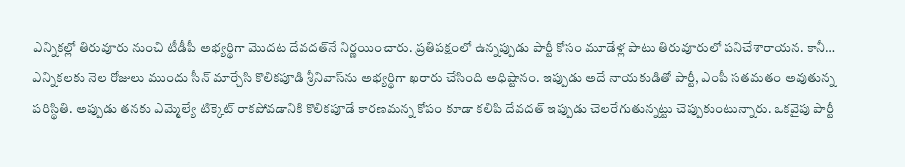ఎన్నికల్లో తిరువూరు నుంచి టీడీపీ అభ్యర్థిగా మొదట దేవదత్‌నే నిర్ణయించారు. ప్రతిపక్షంలో ఉన్నప్పుడు పార్టీ కోసం మూడేళ్ల పాటు తిరువూరులో పనిచేశారాయన. కానీ… ఎన్నికలకు నెల రోజులు ముందు సీన్‌ మార్చేసి కొలికపూడి శ్రీనివాస్‌ను అభ్యర్థిగా ఖరారు చేసింది అధిష్టానం. ఇప్పుడు అదే నాయకుడితో పార్టీ, ఎంపీ సతమతం అవుతున్న పరిస్థితి. అప్పుడు తనకు ఎమ్మెల్యే టిక్కెట్‌ రాకపోవడానికి కొలికపూడే కారణమన్న కోపం కూడా కలిపి దేవదత్‌ ఇప్పుడు చెలరేగుతున్నట్టు చెప్పుకుంటున్నారు. ఒకవైపు పార్టీ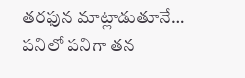తరఫున మాట్లాడుతూనే… పనిలో పనిగా తన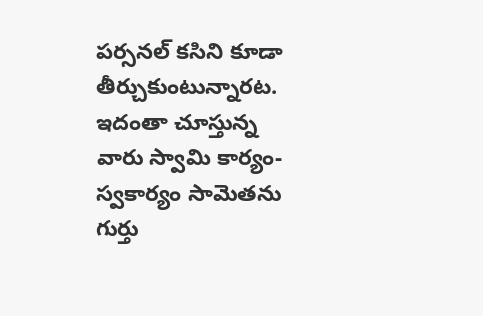పర్సనల్‌ కసిని కూడా తీర్చుకుంటున్నారట. ఇదంతా చూస్తున్న వారు స్వామి కార్యం-స్వకార్యం సామెతను గుర్తు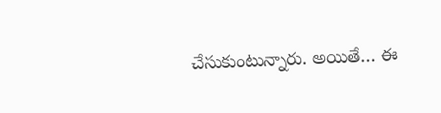చేసుకుంటున్నారు. అయితే… ఈ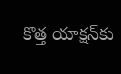కొత్త యాక్షన్‌కు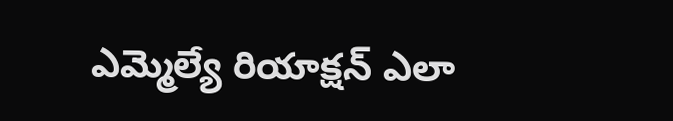ఎమ్మెల్యే రియాక్షన్‌ ఎలా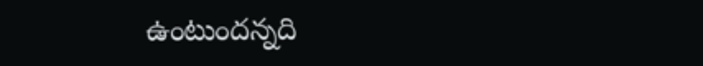ఉంటుందన్నది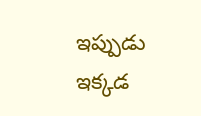ఇప్పుడు ఇక్కడ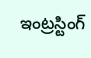ఇంట్రస్టింగ్‌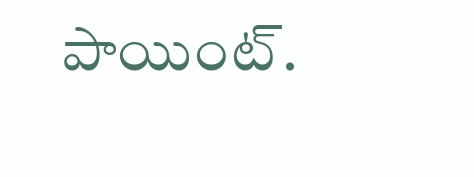పాయింట్‌.